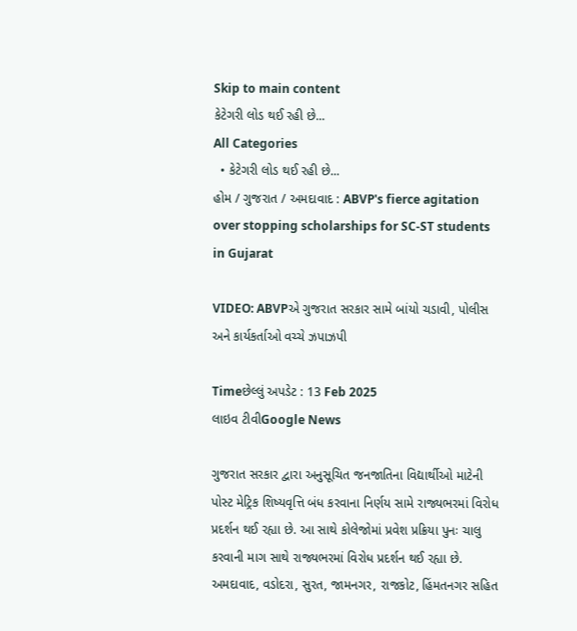Skip to main content
કેટેગરી લોડ થઈ રહી છે...
All Categories
  • કેટેગરી લોડ થઈ રહી છે...
હોમ / ગુજરાત / અમદાવાદ : ABVP's fierce agitation over stopping scholarships for SC-ST students in Gujarat

VIDEO: ABVPએ ગુજરાત સરકાર સામે બાંયો ચડાવી, પોલીસ અને કાર્યકર્તાઓ વચ્ચે ઝપાઝપી

Timeછેલ્લું અપડેટ : 13 Feb 2025
લાઇવ ટીવીGoogle News

ગુજરાત સરકાર દ્વારા અનુસૂચિત જનજાતિના વિદ્યાર્થીઓ માટેની પોસ્ટ મેટ્રિક શિષ્યવૃત્તિ બંધ કરવાના નિર્ણય સામે રાજ્યભરમાં વિરોધ પ્રદર્શન થઈ રહ્યા છે. આ સાથે કોલેજોમાં પ્રવેશ પ્રક્રિયા પુનઃ ચાલુ કરવાની માગ સાથે રાજ્યભરમાં વિરોધ પ્રદર્શન થઈ રહ્યા છે. અમદાવાદ, વડોદરા, સુરત, જામનગર, રાજકોટ, હિંમતનગર સહિત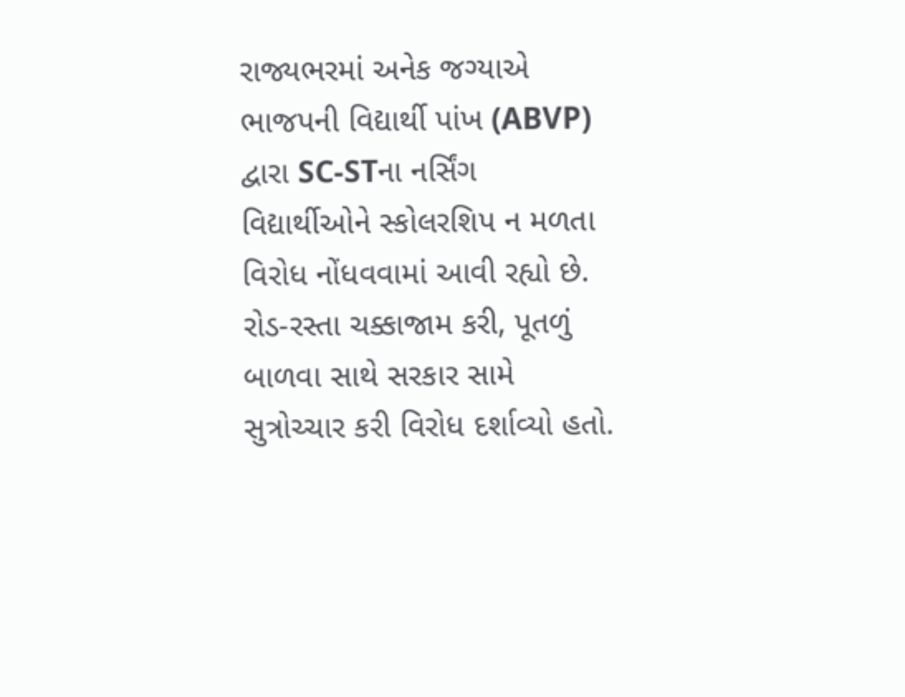રાજ્યભરમાં અનેક જગ્યાએ ભાજપની વિદ્યાર્થી પાંખ (ABVP) દ્વારા SC-STના નર્સિંગ વિદ્યાર્થીઓને સ્કોલરશિપ ન મળતા વિરોધ નોંધવવામાં આવી રહ્યો છે. રોડ-રસ્તા ચક્કાજામ કરી, પૂતળું બાળવા સાથે સરકાર સામે સુત્રોચ્ચાર કરી વિરોધ દર્શાવ્યો હતો.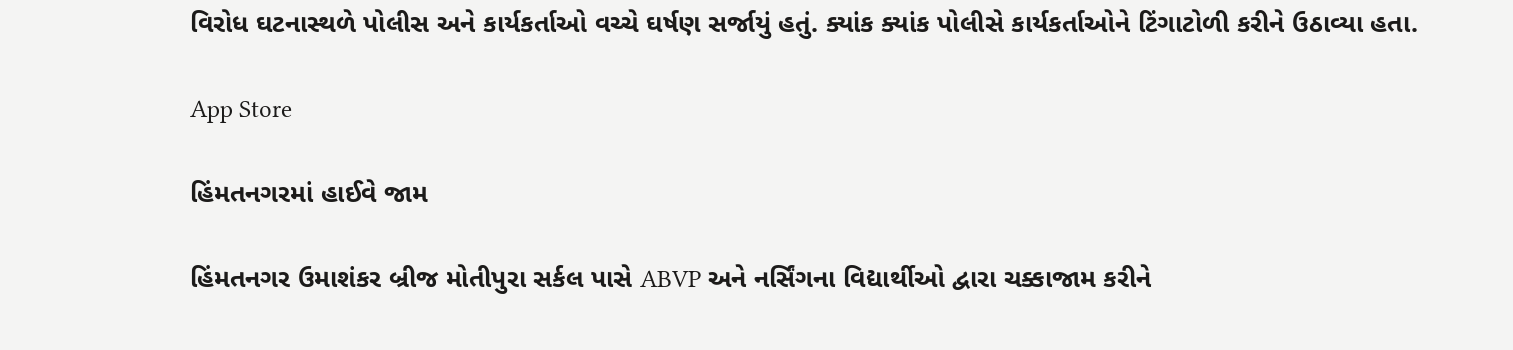વિરોધ ઘટનાસ્થળે પોલીસ અને કાર્યકર્તાઓ વચ્ચે ઘર્ષણ સર્જાયું હતું. ક્યાંક ક્યાંક પોલીસે કાર્યકર્તાઓને ટિંગાટોળી કરીને ઉઠાવ્યા હતા.

App Store

હિંમતનગરમાં હાઈવે જામ

હિંમતનગર ઉમાશંકર બ્રીજ મોતીપુરા સર્કલ પાસે ABVP અને નર્સિંગના વિદ્યાર્થીઓ દ્વારા ચક્કાજામ કરીને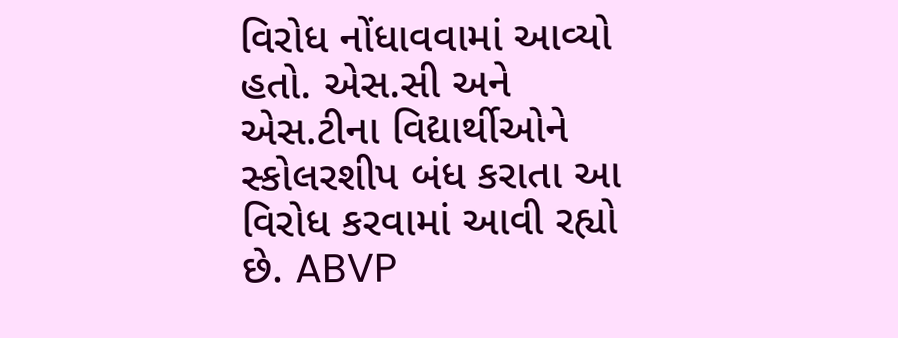વિરોધ નોંધાવવામાં આવ્યો હતો. એસ.સી અને એસ.ટીના વિદ્યાર્થીઓને સ્કોલરશીપ બંધ કરાતા આ વિરોધ કરવામાં આવી રહ્યો છે. ABVP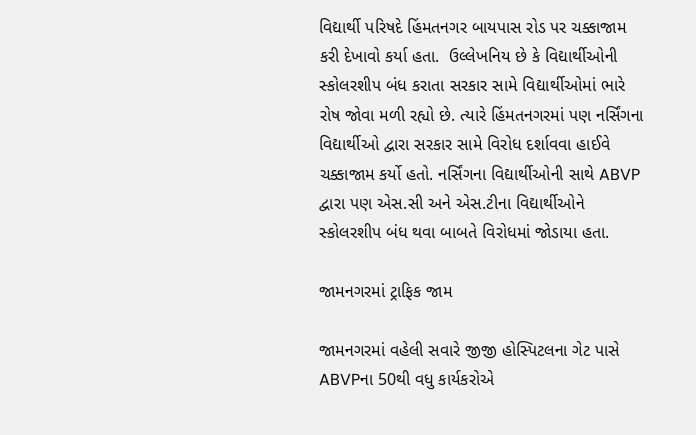વિદ્યાર્થી પરિષદે હિંમતનગર બાયપાસ રોડ પર ચક્કાજામ કરી દેખાવો કર્યા હતા.  ઉલ્લેખનિય છે કે વિદ્યાર્થીઓની સ્કોલરશીપ બંધ કરાતા સરકાર સામે વિદ્યાર્થીઓમાં ભારે રોષ જોવા મળી રહ્યો છે. ત્યારે હિંમતનગરમાં પણ નર્સિંગના વિદ્યાર્થીઓ દ્વારા સરકાર સામે વિરોધ દર્શાવવા હાઈવે ચક્કાજામ કર્યો હતો. નર્સિંગના વિદ્યાર્થીઓની સાથે ABVP દ્વારા પણ એસ.સી અને એસ.ટીના વિદ્યાર્થીઓને સ્કોલરશીપ બંધ થવા બાબતે વિરોધમાં જોડાયા હતા.

જામનગરમાં ટ્રાફિક જામ

જામનગરમાં વહેલી સવારે જીજી હોસ્પિટલના ગેટ પાસે ABVPના 50થી વધુ કાર્યકરોએ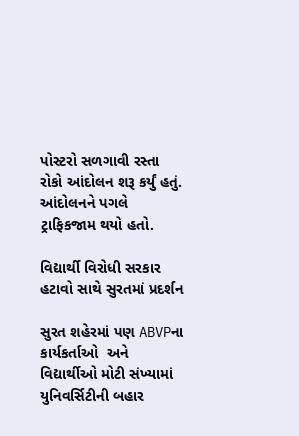પોસ્ટરો સળગાવી રસ્તા રોકો આંદોલન શરૂ કર્યું હતું. આંદોલનને પગલે ટ્રાફિકજામ થયો હતો.

વિદ્યાર્થી વિરોધી સરકાર હટાવો સાથે સુરતમાં પ્રદર્શન

સુરત શહેરમાં પણ ABVPના કાર્યકર્તાઓ  અને વિદ્યાર્થીઓ મોટી સંખ્યામાં યુનિવર્સિટીની બહાર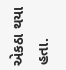એકઠા થયા હતા.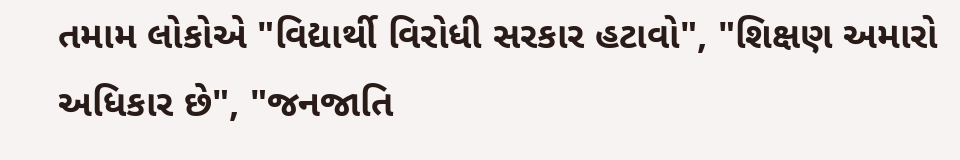તમામ લોકોએ "વિદ્યાર્થી વિરોધી સરકાર હટાવો", "શિક્ષણ અમારો અધિકાર છે", "જનજાતિ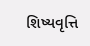શિષ્યવૃત્તિ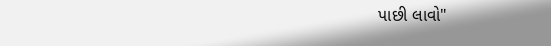પાછી લાવો"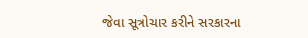જેવા સૂત્રોચાર કરીને સરકારના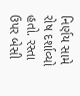નિર્ણય સામે રોષ દર્શાવ્યો હતો. રસ્તા ઉપર બેસી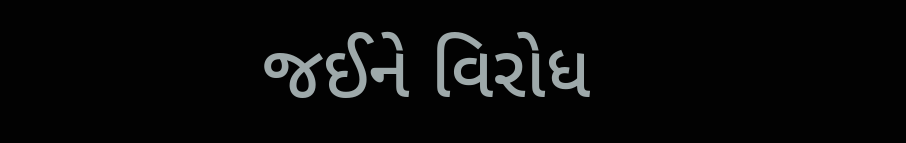જઈને વિરોધ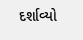દર્શાવ્યો